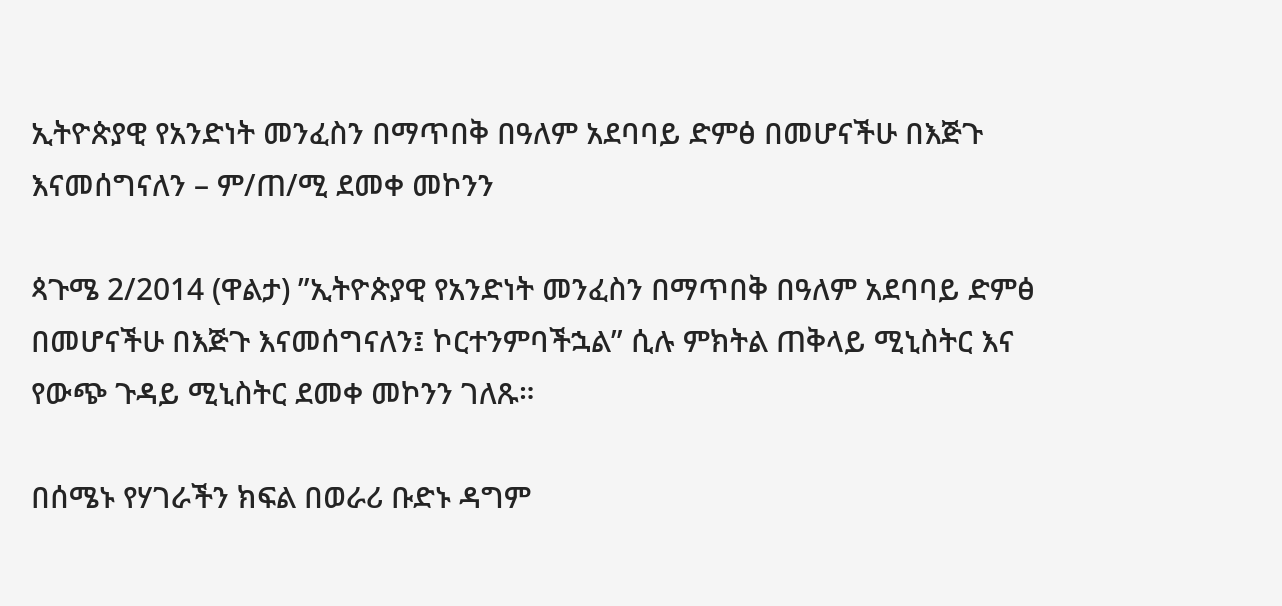ኢትዮጵያዊ የአንድነት መንፈስን በማጥበቅ በዓለም አደባባይ ድምፅ በመሆናችሁ በእጅጉ እናመሰግናለን – ም/ጠ/ሚ ደመቀ መኮንን

ጳጉሜ 2/2014 (ዋልታ) ”ኢትዮጵያዊ የአንድነት መንፈስን በማጥበቅ በዓለም አደባባይ ድምፅ በመሆናችሁ በእጅጉ እናመሰግናለን፤ ኮርተንምባችኋል” ሲሉ ምክትል ጠቅላይ ሚኒስትር እና የውጭ ጉዳይ ሚኒስትር ደመቀ መኮንን ገለጹ።

በሰሜኑ የሃገራችን ክፍል በወራሪ ቡድኑ ዳግም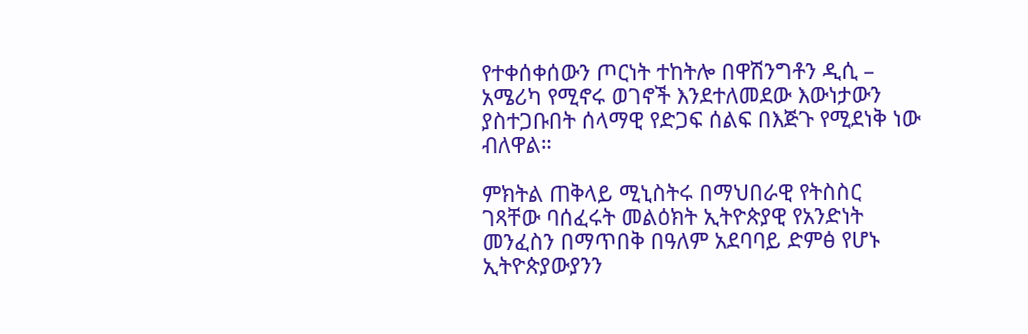የተቀሰቀሰውን ጦርነት ተከትሎ በዋሽንግቶን ዲሲ – አሜሪካ የሚኖሩ ወገኖች እንደተለመደው እውነታውን ያስተጋቡበት ሰላማዊ የድጋፍ ሰልፍ በእጅጉ የሚደነቅ ነው ብለዋል።

ምክትል ጠቅላይ ሚኒስትሩ በማህበራዊ የትስስር ገጻቸው ባሰፈሩት መልዕክት ኢትዮጵያዊ የአንድነት መንፈስን በማጥበቅ በዓለም አደባባይ ድምፅ የሆኑ ኢትዮጵያውያንን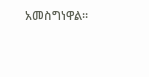አመስግነዋል።